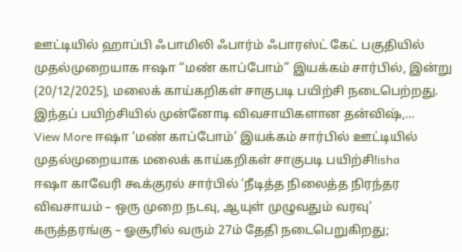ஊட்டியில் ஹாப்பி ஃபாமிலி ஃபார்ம் ஃபாரஸ்ட் கேட் பகுதியில் முதல்முறையாக ஈஷா “மண் காப்போம்” இயக்கம் சார்பில், இன்று (20/12/2025), மலைக் காய்கறிகள் சாகுபடி பயிற்சி நடைபெற்றது. இந்தப் பயிற்சியில் முன்னோடி விவசாயிகளான தன்விஷ்,…
View More ஈஷா ‘மண் காப்போம்’ இயக்கம் சார்பில் ஊட்டியில் முதல்முறையாக மலைக் காய்கறிகள் சாகுபடி பயிற்சி!isha
ஈஷா காவேரி கூக்குரல் சார்பில் ‘நீடித்த நிலைத்த நிரந்தர விவசாயம் – ஒரு முறை நடவு, ஆயுள் முழுவதும் வரவு’ கருத்தரங்கு – ஓசூரில் வரும் 27ம் தேதி நடைபெறுகிறது;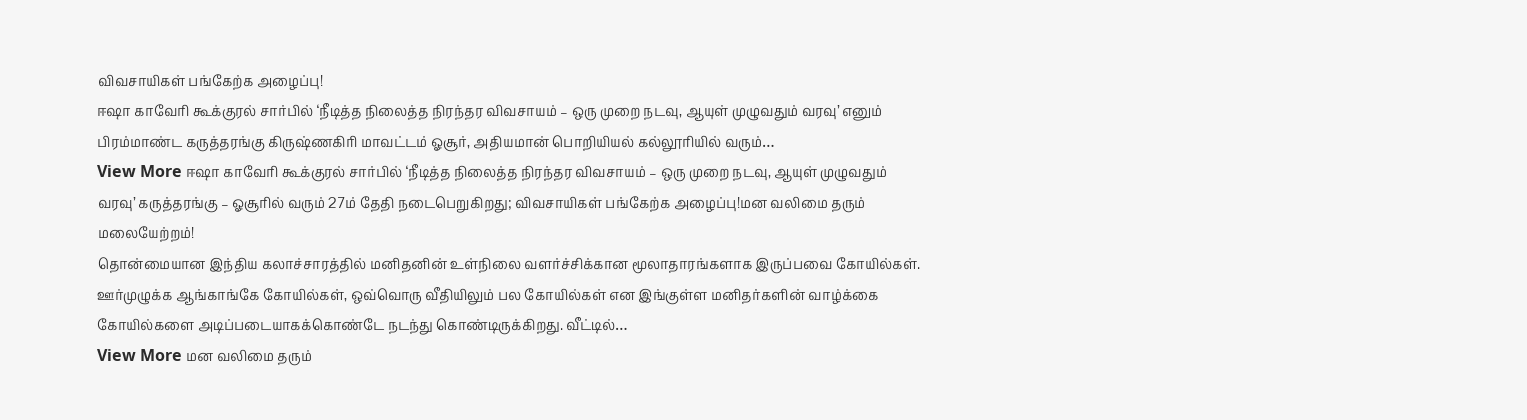விவசாயிகள் பங்கேற்க அழைப்பு!
ஈஷா காவேரி கூக்குரல் சார்பில் ‘நீடித்த நிலைத்த நிரந்தர விவசாயம் – ஒரு முறை நடவு, ஆயுள் முழுவதும் வரவு’ எனும் பிரம்மாண்ட கருத்தரங்கு கிருஷ்ணகிரி மாவட்டம் ஓசூர், அதியமான் பொறியியல் கல்லூரியில் வரும்…
View More ஈஷா காவேரி கூக்குரல் சார்பில் ‘நீடித்த நிலைத்த நிரந்தர விவசாயம் – ஒரு முறை நடவு, ஆயுள் முழுவதும் வரவு’ கருத்தரங்கு – ஓசூரில் வரும் 27ம் தேதி நடைபெறுகிறது; விவசாயிகள் பங்கேற்க அழைப்பு!மன வலிமை தரும் மலையேற்றம்!
தொன்மையான இந்திய கலாச்சாரத்தில் மனிதனின் உள்நிலை வளர்ச்சிக்கான மூலாதாரங்களாக இருப்பவை கோயில்கள். ஊர்முழுக்க ஆங்காங்கே கோயில்கள், ஒவ்வொரு வீதியிலும் பல கோயில்கள் என இங்குள்ள மனிதர்களின் வாழ்க்கை கோயில்களை அடிப்படையாகக்கொண்டே நடந்து கொண்டிருக்கிறது. வீட்டில்…
View More மன வலிமை தரும்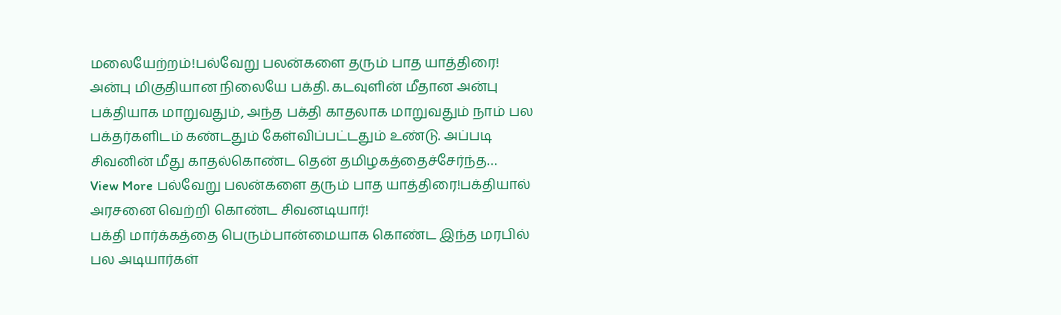மலையேற்றம்!பல்வேறு பலன்களை தரும் பாத யாத்திரை!
அன்பு மிகுதியான நிலையே பக்தி. கடவுளின் மீதான அன்பு பக்தியாக மாறுவதும், அந்த பக்தி காதலாக மாறுவதும் நாம் பல பக்தர்களிடம் கண்டதும் கேள்விப்பட்டதும் உண்டு. அப்படி சிவனின் மீது காதல்கொண்ட தென் தமிழகத்தைச்சேர்ந்த…
View More பல்வேறு பலன்களை தரும் பாத யாத்திரை!பக்தியால் அரசனை வெற்றி கொண்ட சிவனடியார்!
பக்தி மார்க்கத்தை பெரும்பான்மையாக கொண்ட இந்த மரபில் பல அடியார்கள்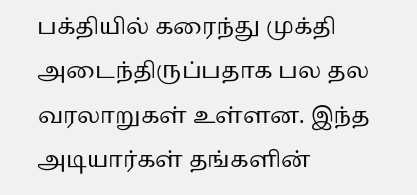பக்தியில் கரைந்து முக்தி அடைந்திருப்பதாக பல தல வரலாறுகள் உள்ளன. இந்த அடியார்கள் தங்களின்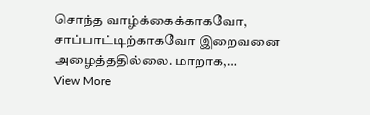சொந்த வாழ்க்கைக்காகவோ, சாப்பாட்டிற்காகவோ இறைவனை அழைத்ததில்லை. மாறாக,…
View More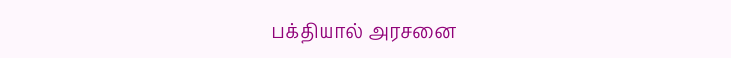பக்தியால் அரசனை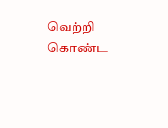வெற்றி கொண்ட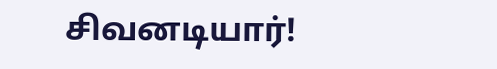சிவனடியார்!